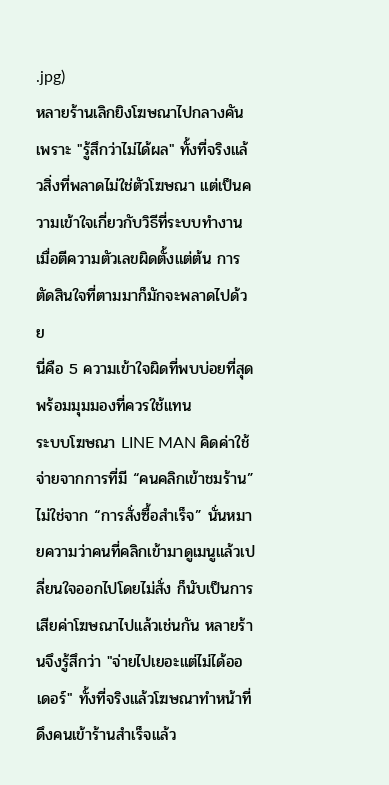.jpg)
หลายร้านเลิกยิงโฆษณาไปกลางคันเพราะ "รู้สึกว่าไม่ได้ผล" ทั้งที่จริงแล้วสิ่งที่พลาดไม่ใช่ตัวโฆษณา แต่เป็นความเข้าใจเกี่ยวกับวิธีที่ระบบทำงาน เมื่อตีความตัวเลขผิดตั้งแต่ต้น การตัดสินใจที่ตามมาก็มักจะพลาดไปด้วย
นี่คือ 5 ความเข้าใจผิดที่พบบ่อยที่สุด พร้อมมุมมองที่ควรใช้แทน
ระบบโฆษณา LINE MAN คิดค่าใช้จ่ายจากการที่มี “คนคลิกเข้าชมร้าน” ไม่ใช่จาก “การสั่งซื้อสำเร็จ” นั่นหมายความว่าคนที่คลิกเข้ามาดูเมนูแล้วเปลี่ยนใจออกไปโดยไม่สั่ง ก็นับเป็นการเสียค่าโฆษณาไปแล้วเช่นกัน หลายร้านจึงรู้สึกว่า "จ่ายไปเยอะแต่ไม่ได้ออเดอร์" ทั้งที่จริงแล้วโฆษณาทำหน้าที่ดึงคนเข้าร้านสำเร็จแล้ว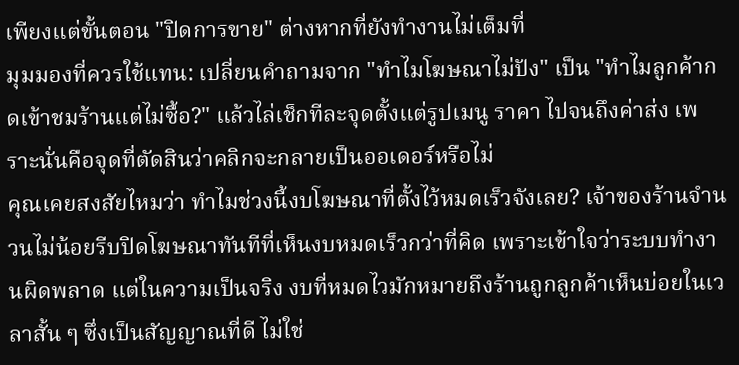เพียงแต่ขั้นตอน "ปิดการขาย" ต่างหากที่ยังทำงานไม่เต็มที่
มุมมองที่ควรใช้แทน: เปลี่ยนคำถามจาก "ทำไมโฆษณาไม่ปัง" เป็น "ทำไมลูกค้ากดเข้าชมร้านแต่ไม่ซื้อ?" แล้วไล่เช็กทีละจุดตั้งแต่รูปเมนู ราคา ไปจนถึงค่าส่ง เพราะนั่นคือจุดที่ตัดสินว่าคลิกจะกลายเป็นออเดอร์หรือไม่
คุณเคยสงสัยไหมว่า ทำไมช่วงนี้งบโฆษณาที่ตั้งไว้หมดเร็วจังเลย? เจ้าของร้านจำนวนไม่น้อยรีบปิดโฆษณาทันทีที่เห็นงบหมดเร็วกว่าที่คิด เพราะเข้าใจว่าระบบทำงานผิดพลาด แต่ในความเป็นจริง งบที่หมดไวมักหมายถึงร้านถูกลูกค้าเห็นบ่อยในเวลาสั้น ๆ ซึ่งเป็นสัญญาณที่ดี ไม่ใช่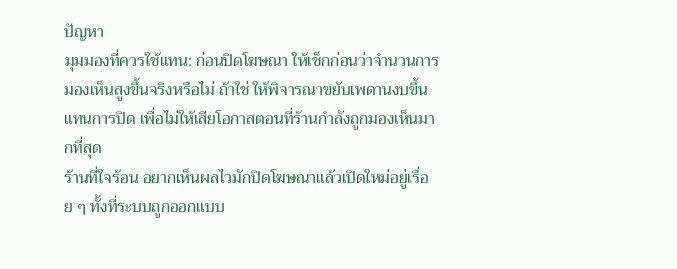ปัญหา
มุมมองที่ควรใช้แทน: ก่อนปิดโฆษณา ให้เช็กก่อนว่าจำนวนการมองเห็นสูงขึ้นจริงหรือไม่ ถ้าใช่ ให้พิจารณาขยับเพดานงบขึ้นแทนการปิด เพื่อไม่ให้เสียโอกาสตอนที่ร้านกำลังถูกมองเห็นมากที่สุด
ร้านที่ใจร้อน อยากเห็นผลไวมักปิดโฆษณาแล้วเปิดใหม่อยู่เรื่อย ๆ ทั้งที่ระบบถูกออกแบบ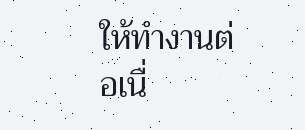ให้ทำงานต่อเนื่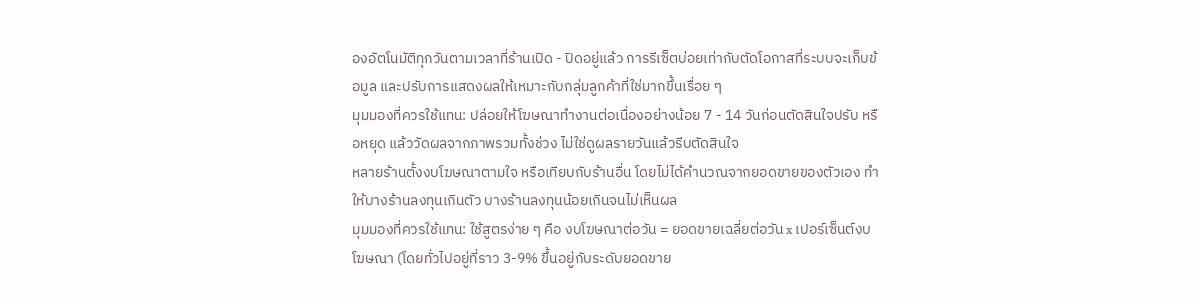องอัตโนมัติทุกวันตามเวลาที่ร้านเปิด - ปิดอยู่แล้ว การรีเซ็ตบ่อยเท่ากับตัดโอกาสที่ระบบจะเก็บข้อมูล และปรับการแสดงผลให้เหมาะกับกลุ่มลูกค้าที่ใช่มากขึ้นเรื่อย ๆ
มุมมองที่ควรใช้แทน: ปล่อยให้โฆษณาทำงานต่อเนื่องอย่างน้อย 7 - 14 วันก่อนตัดสินใจปรับ หรือหยุด แล้ววัดผลจากภาพรวมทั้งช่วง ไม่ใช่ดูผลรายวันแล้วรีบตัดสินใจ
หลายร้านตั้งงบโฆษณาตามใจ หรือเทียบกับร้านอื่น โดยไม่ได้คำนวณจากยอดขายของตัวเอง ทำให้บางร้านลงทุนเกินตัว บางร้านลงทุนน้อยเกินจนไม่เห็นผล
มุมมองที่ควรใช้แทน: ใช้สูตรง่าย ๆ คือ งบโฆษณาต่อวัน = ยอดขายเฉลี่ยต่อวัน x เปอร์เซ็นต์งบโฆษณา (โดยทั่วไปอยู่ที่ราว 3-9% ขึ้นอยู่กับระดับยอดขาย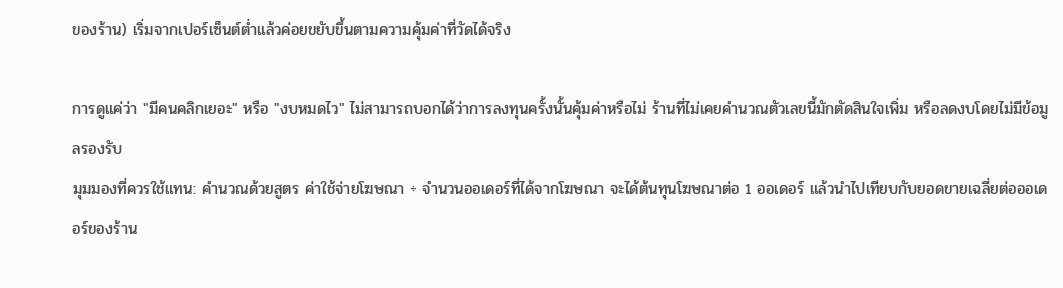ของร้าน) เริ่มจากเปอร์เซ็นต์ต่ำแล้วค่อยขยับขึ้นตามความคุ้มค่าที่วัดได้จริง

การดูแค่ว่า "มีคนคลิกเยอะ" หรือ "งบหมดไว" ไม่สามารถบอกได้ว่าการลงทุนครั้งนั้นคุ้มค่าหรือไม่ ร้านที่ไม่เคยคำนวณตัวเลขนี้มักตัดสินใจเพิ่ม หรือลดงบโดยไม่มีข้อมูลรองรับ
มุมมองที่ควรใช้แทน: คำนวณด้วยสูตร ค่าใช้จ่ายโฆษณา ÷ จำนวนออเดอร์ที่ได้จากโฆษณา จะได้ต้นทุนโฆษณาต่อ 1 ออเดอร์ แล้วนำไปเทียบกับยอดขายเฉลี่ยต่อออเดอร์ของร้าน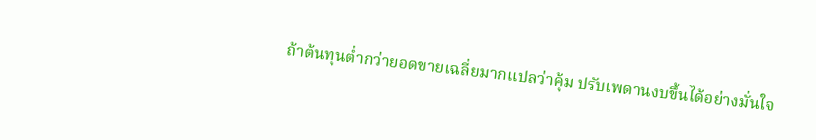ถ้าต้นทุนต่ำกว่ายอดขายเฉลี่ยมากแปลว่าคุ้ม ปรับเพดานงบขึ้นได้อย่างมั่นใจ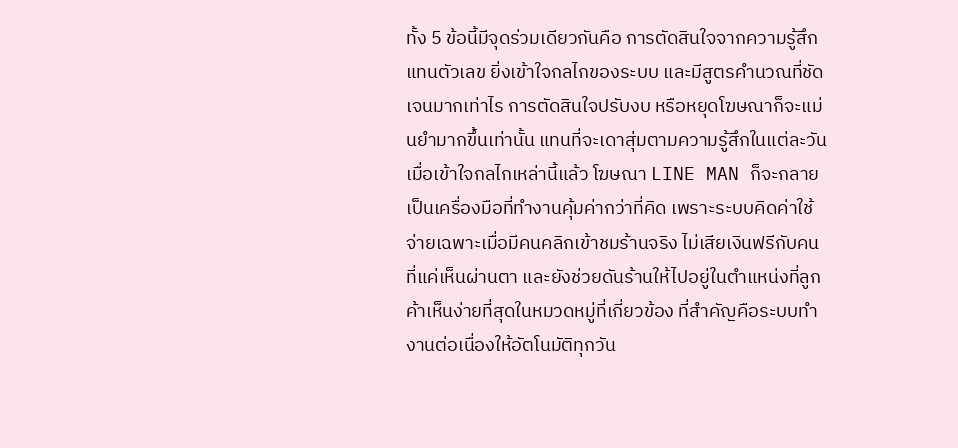ทั้ง 5 ข้อนี้มีจุดร่วมเดียวกันคือ การตัดสินใจจากความรู้สึกแทนตัวเลข ยิ่งเข้าใจกลไกของระบบ และมีสูตรคำนวณที่ชัดเจนมากเท่าไร การตัดสินใจปรับงบ หรือหยุดโฆษณาก็จะแม่นยำมากขึ้นเท่านั้น แทนที่จะเดาสุ่มตามความรู้สึกในแต่ละวัน
เมื่อเข้าใจกลไกเหล่านี้แล้ว โฆษณา LINE MAN ก็จะกลายเป็นเครื่องมือที่ทำงานคุ้มค่ากว่าที่คิด เพราะระบบคิดค่าใช้จ่ายเฉพาะเมื่อมีคนคลิกเข้าชมร้านจริง ไม่เสียเงินฟรีกับคนที่แค่เห็นผ่านตา และยังช่วยดันร้านให้ไปอยู่ในตำแหน่งที่ลูกค้าเห็นง่ายที่สุดในหมวดหมู่ที่เกี่ยวข้อง ที่สำคัญคือระบบทำงานต่อเนื่องให้อัตโนมัติทุกวัน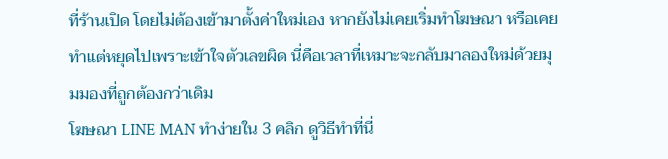ที่ร้านเปิด โดยไม่ต้องเข้ามาตั้งค่าใหม่เอง หากยังไม่เคยเริ่มทำโฆษณา หรือเคยทำแต่หยุดไปเพราะเข้าใจตัวเลขผิด นี่คือเวลาที่เหมาะจะกลับมาลองใหม่ด้วยมุมมองที่ถูกต้องกว่าเดิม
โฆษณา LINE MAN ทำง่ายใน 3 คลิก ดูวิธีทำที่นี่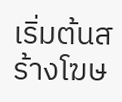เริ่มต้นสร้างโฆษ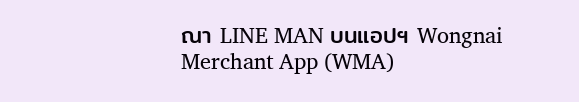ณา LINE MAN บนแอปฯ Wongnai Merchant App (WMA)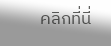คลิกที่นี่